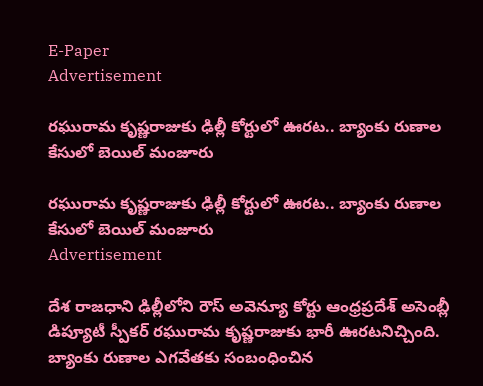E-Paper
Advertisement

రఘురామ కృష్ణరాజుకు ఢిల్లీ కోర్టులో ఊరట.. బ్యాంకు రుణాల కేసులో బెయిల్ మంజూరు

రఘురామ కృష్ణరాజుకు ఢిల్లీ కోర్టులో ఊరట.. బ్యాంకు రుణాల కేసులో బెయిల్ మంజూరు
Advertisement

దేశ రాజధాని ఢిల్లీలోని రౌస్ అవెన్యూ కోర్టు ఆంధ్రప్రదేశ్ అసెంబ్లీ డిప్యూటీ స్పీకర్ రఘురామ కృష్ణరాజుకు భారీ ఊరటనిచ్చింది. బ్యాంకు రుణాల ఎగవేతకు సంబంధించిన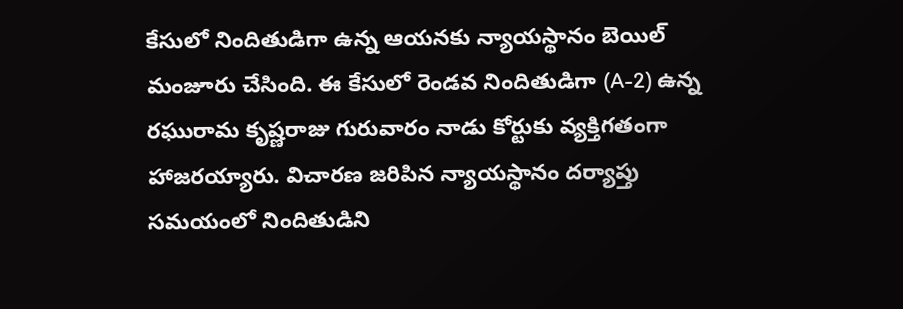కేసులో నిందితుడిగా ఉన్న ఆయనకు న్యాయస్థానం బెయిల్ మంజూరు చేసింది. ఈ కేసులో రెండవ నిందితుడిగా (A-2) ఉన్న రఘురామ కృష్ణరాజు గురువారం నాడు కోర్టుకు వ్యక్తిగతంగా హాజరయ్యారు. విచారణ జరిపిన న్యాయస్థానం దర్యాప్తు సమయంలో నిందితుడిని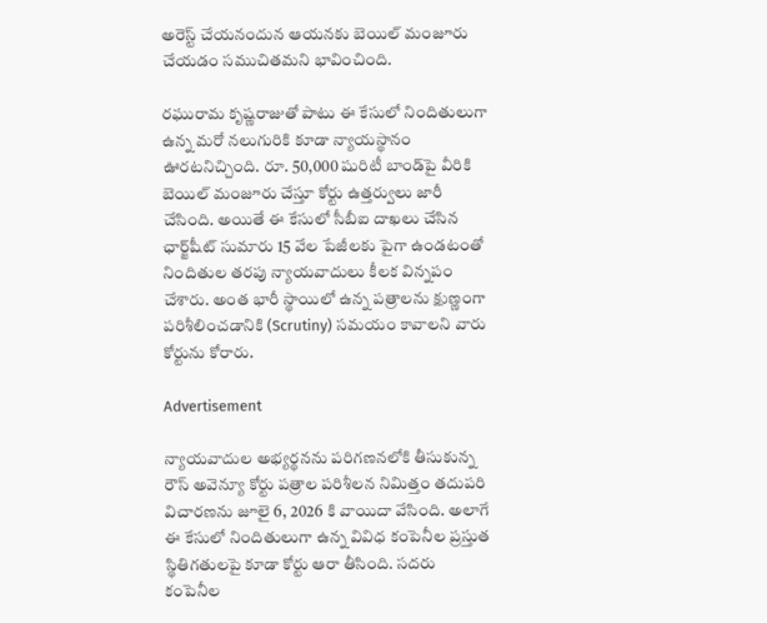అరెస్ట్ చేయనందున ఆయనకు బెయిల్ మంజూరు చేయడం సముచితమని భావించింది.

రఘురామ కృష్ణరాజుతో పాటు ఈ కేసులో నిందితులుగా ఉన్న మరో నలుగురికి కూడా న్యాయస్థానం ఊరటనిచ్చింది. రూ. 50,000 షురిటీ బాండ్‌పై వీరికి బెయిల్ మంజూరు చేస్తూ కోర్టు ఉత్తర్వులు జారీ చేసింది. అయితే ఈ కేసులో సీబీఐ దాఖలు చేసిన ఛార్జ్‌షీట్ సుమారు 15 వేల పేజీలకు పైగా ఉండటంతో నిందితుల తరపు న్యాయవాదులు కీలక విన్నపం చేశారు. అంత భారీ స్థాయిలో ఉన్న పత్రాలను క్షుణ్ణంగా పరిశీలించడానికి (Scrutiny) సమయం కావాలని వారు కోర్టును కోరారు.

Advertisement

న్యాయవాదుల అభ్యర్థనను పరిగణనలోకి తీసుకున్న రౌస్ అవెన్యూ కోర్టు పత్రాల పరిశీలన నిమిత్తం తదుపరి విచారణను జూలై 6, 2026 కి వాయిదా వేసింది. అలాగే ఈ కేసులో నిందితులుగా ఉన్న వివిధ కంపెనీల ప్రస్తుత స్థితిగతులపై కూడా కోర్టు ఆరా తీసింది. సదరు కంపెనీల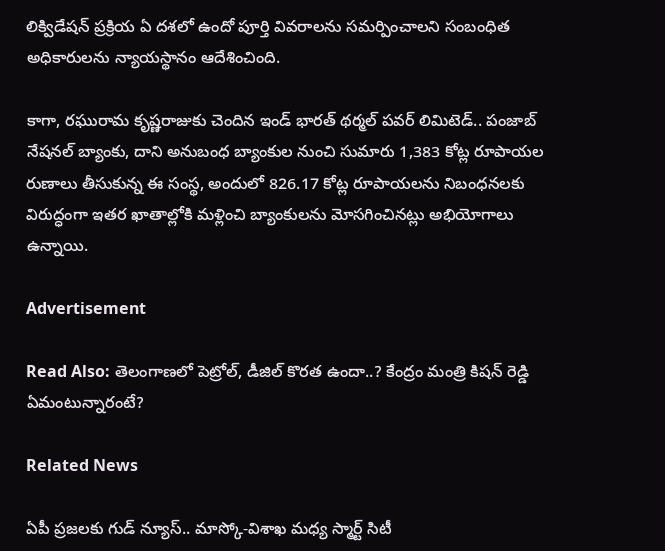లిక్విడేషన్ ప్రక్రియ ఏ దశలో ఉందో పూర్తి వివరాలను సమర్పించాలని సంబంధిత అధికారులను న్యాయస్థానం ఆదేశించింది.

కాగా, రఘురామ కృష్ణరాజుకు చెందిన ఇండ్‌ భారత్‌ థర్మల్‌ పవర్‌ లిమిటెడ్‌.. పంజాబ్‌ నేషనల్‌ బ్యాంకు, దాని అనుబంధ బ్యాంకుల నుంచి సుమారు 1,383 కోట్ల రూపాయల రుణాలు తీసుకున్న ఈ సంస్థ, అందులో 826.17 కోట్ల రూపాయలను నిబంధనలకు విరుద్ధంగా ఇతర ఖాతాల్లోకి మళ్లించి బ్యాంకులను మోసగించినట్లు అభియోగాలు ఉన్నాయి.

Advertisement

Read Also: తెలంగాణలో పెట్రోల్, డీజిల్ కొరత ఉందా..? కేంద్రం మంత్రి కిషన్ రెడ్డి ఏమంటున్నారంటే?

Related News

ఏపీ ప్రజలకు గుడ్ న్యూస్.. మాస్కో-విశాఖ మధ్య స్మార్ట్ సిటీ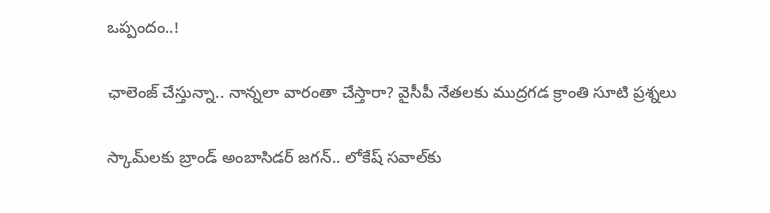ఒప్పందం..!

ఛాలెంజ్ చేస్తున్నా.. నాన్నలా వారంతా చేస్తారా? వైసీపీ నేతలకు ముద్రగడ క్రాంతి సూటి ప్రశ్నలు

స్కామ్‌లకు బ్రాండ్ అంబాసిడర్ జగన్.. లోకేష్ సవాల్‌కు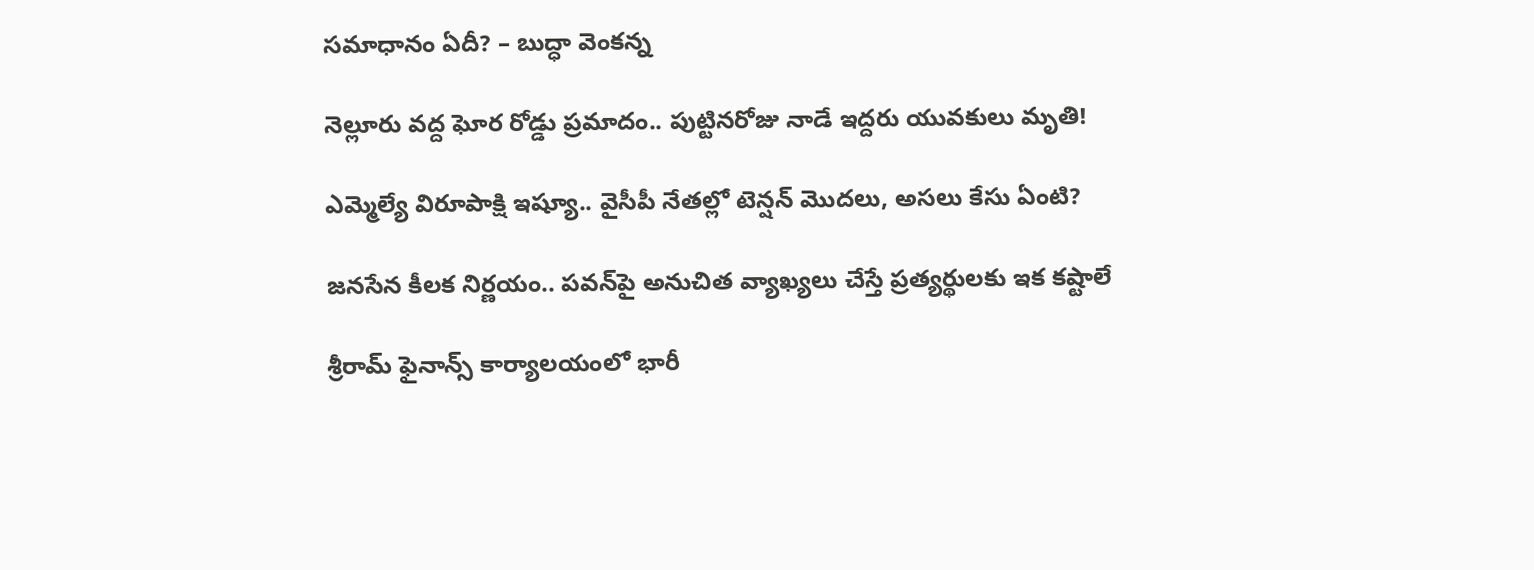సమాధానం ఏదీ? – బుద్ధా వెంకన్న

నెల్లూరు వద్ద ఘోర రోడ్డు ప్రమాదం.. పుట్టినరోజు నాడే ఇద్దరు యువకులు మృతి!

ఎమ్మెల్యే విరూపాక్షి ఇష్యూ.. వైసీపీ నేతల్లో టెన్షన్ మొదలు, అసలు కేసు ఏంటి?

జనసేన కీలక నిర్ణయం.. పవన్‌పై అనుచిత వ్యాఖ్యలు చేస్తే ప్రత్యర్థులకు ఇక కష్టాలే

శ్రీరామ్ ఫైనాన్స్ కార్యాలయంలో భారీ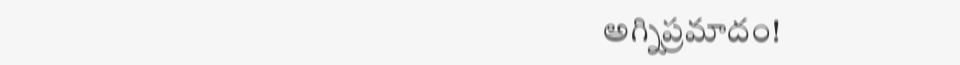అగ్నిప్రమాదం!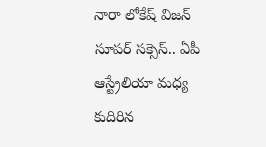నారా లోకేష్ విజన్ సూపర్ సక్సెస్.. ఏపీ ఆస్ట్రేలియా మధ్య కుదిరిన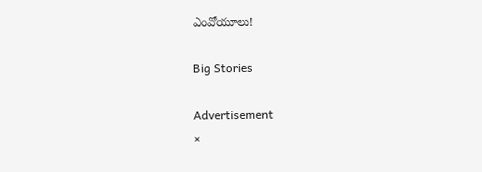ఎంవోయూలు!

Big Stories

Advertisement
×